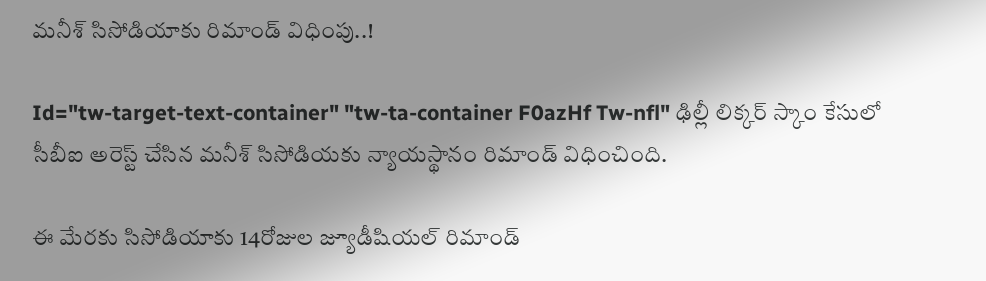మనీశ్ సిసోడియాకు రిమాండ్ విధింపు..!

Id="tw-target-text-container" "tw-ta-container F0azHf Tw-nfl" ఢిల్లీ లిక్కర్ స్కాం కేసులో సీబీఐ అరెస్ట్ చేసిన మనీశ్ సిసోడియకు న్యాయస్థానం రిమాండ్ విధించింది.

ఈ మేరకు సిసోడియాకు 14రోజుల జ్యూడీషియల్ రిమాండ్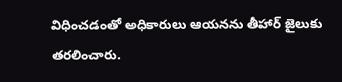విధించడంతో అధికారులు ఆయనను తీహార్ జైలుకు తరలించారు.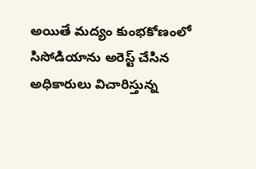అయితే మద్యం కుంభకోణంలో సిసోడియాను అరెస్ట్ చేసిన అధికారులు విచారిస్తున్న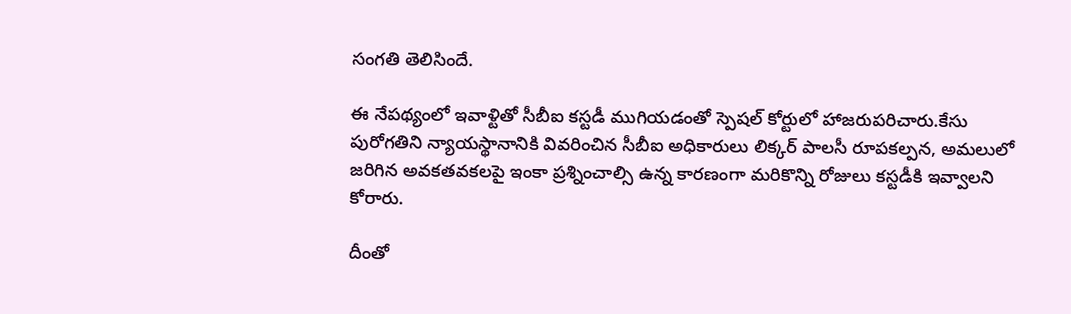సంగతి తెలిసిందే.

ఈ నేపథ్యంలో ఇవాళ్టితో సీబీఐ కస్టడీ ముగియడంతో స్పెషల్ కోర్టులో హాజరుపరిచారు.కేసు పురోగతిని న్యాయస్థానానికి వివరించిన సీబీఐ అధికారులు లిక్కర్ పాలసీ రూపకల్పన, అమలులో జరిగిన అవకతవకలపై ఇంకా ప్రశ్నించాల్సి ఉన్న కారణంగా మరికొన్ని రోజులు కస్టడీకి ఇవ్వాలని కోరారు.

దీంతో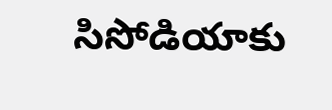సిసోడియాకు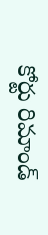కోర్టు రిమాండ్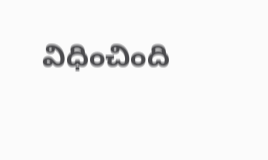విధించింది